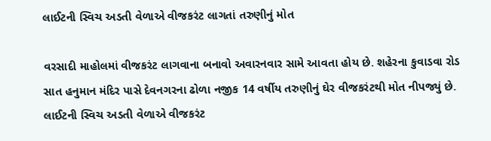લાઈટની સ્વિચ અડતી વેળાએ વીજકરંટ લાગતાં તરુણીનું મોત

વરસાદી માહોલમાં વીજકરંટ લાગવાના બનાવો અવારનવાર સામે આવતા હોય છે. શહેરના કુવાડવા રોડ સાત હનુમાન મંદિર પાસે દેવનગરના ઢોળા નજીક 14 વર્ષીય તરુણીનું ઘેર વીજકરંટથી મોત નીપજ્યું છે. લાઈટની સ્વિચ અડતી વેળાએ વીજકરંટ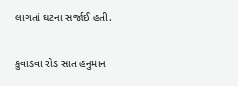લાગતાં ઘટના સર્જાઈ હતી.

કુવાડવા રોડ સાત હનુમાન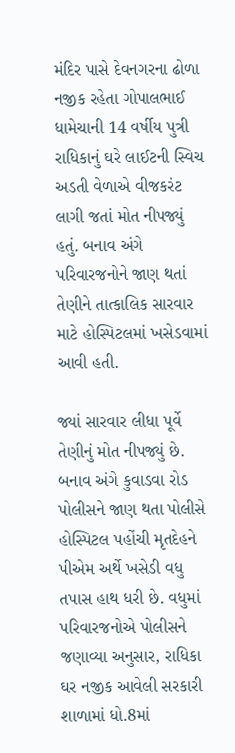મંદિર પાસે દેવનગરના ઢોળા નજીક રહેતા ગોપાલભાઈ ધામેચાની 14 વર્ષીય પુત્રી રાધિકાનું ઘરે લાઈટની સ્વિચ અડતી વેળાએ વીજકરંટ લાગી જતાં મોત નીપજ્યું હતું. બનાવ અંગે પરિવારજનોને જાણ થતાં તેણીને તાત્કાલિક સારવાર માટે હોસ્પિટલમાં ખસેડવામાં આવી હતી.

જ્યાં સારવાર લીધા પૂર્વે તેણીનું મોત નીપજ્યું છે. બનાવ અંગે કુવાડવા રોડ પોલીસને જાણ થતા પોલીસે હોસ્પિટલ પહોંચી મૃતદેહને પીએમ અર્થે ખસેડી વધુ તપાસ હાથ ધરી છે. વધુમાં પરિવારજનોએ પોલીસને જણાવ્યા અનુસાર, રાધિકા ઘર નજીક આવેલી સરકારી શાળામાં ધો.8માં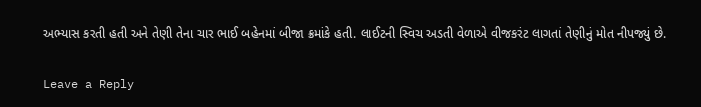અભ્યાસ કરતી હતી અને તેણી તેના ચાર ભાઈ બહેનમાં બીજા ક્રમાંકે હતી. લાઈટની સ્વિચ અડતી વેળાએ વીજકરંટ લાગતાં તેણીનું મોત નીપજ્યું છે.

Leave a Reply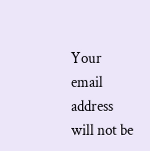Your email address will not be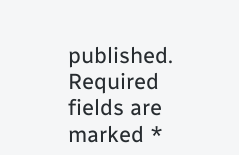published. Required fields are marked *